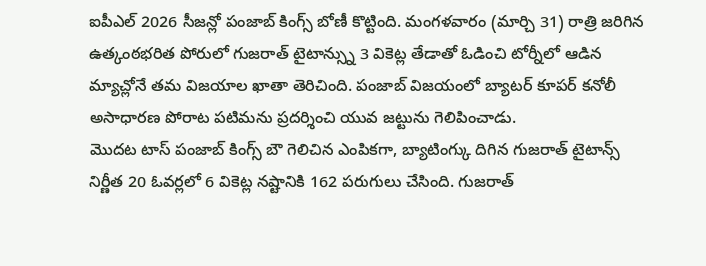ఐపీఎల్ 2026 సీజన్లో పంజాబ్ కింగ్స్ బోణీ కొట్టింది. మంగళవారం (మార్చి 31) రాత్రి జరిగిన ఉత్కంఠభరిత పోరులో గుజరాత్ టైటాన్స్ను 3 వికెట్ల తేడాతో ఓడించి టోర్నీలో ఆడిన మ్యాచ్లోనే తమ విజయాల ఖాతా తెరిచింది. పంజాబ్ విజయంలో బ్యాటర్ కూపర్ కనోలీ అసాధారణ పోరాట పటిమను ప్రదర్శించి యువ జట్టును గెలిపించాడు.
మొదట టాస్ పంజాబ్ కింగ్స్ బౌ గెలిచిన ఎంపికగా, బ్యాటింగ్కు దిగిన గుజరాత్ టైటాన్స్ నిర్ణీత 20 ఓవర్లలో 6 వికెట్ల నష్టానికి 162 పరుగులు చేసింది. గుజరాత్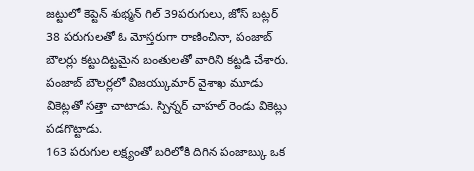జట్టులో కెప్టెన్ శుభ్మన్ గిల్ 39పరుగులు, జోస్ బట్లర్ 38 పరుగులతో ఓ మోస్తరుగా రాణించినా, పంజాబ్ బౌలర్లు కట్టుదిట్టమైన బంతులతో వారిని కట్టడి చేశారు. పంజాబ్ బౌలర్లలో విజయ్కుమార్ వైశాఖ మూడు వికెట్లతో సత్తా చాటాడు. స్పిన్నర్ చాహల్ రెండు వికెట్లు పడగొట్టాడు.
163 పరుగుల లక్ష్యంతో బరిలోకి దిగిన పంజాబ్కు ఒక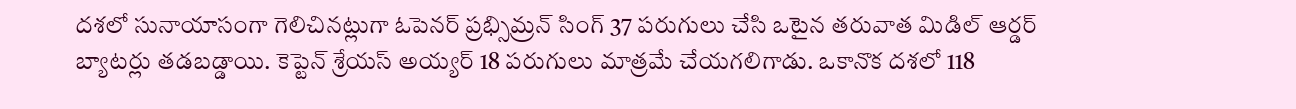దశలో సునాయాసంగా గెలిచినట్లుగా ఓపెనర్ ప్రభ్సిమ్రన్ సింగ్ 37 పరుగులు చేసి ఒటైన తరువాత మిడిల్ ఆర్డర్ బ్యాటర్లు తడబడ్డాయి. కెప్టెన్ శ్రేయస్ అయ్యర్ 18 పరుగులు మాత్రమే చేయగలిగాడు. ఒకానొక దశలో 118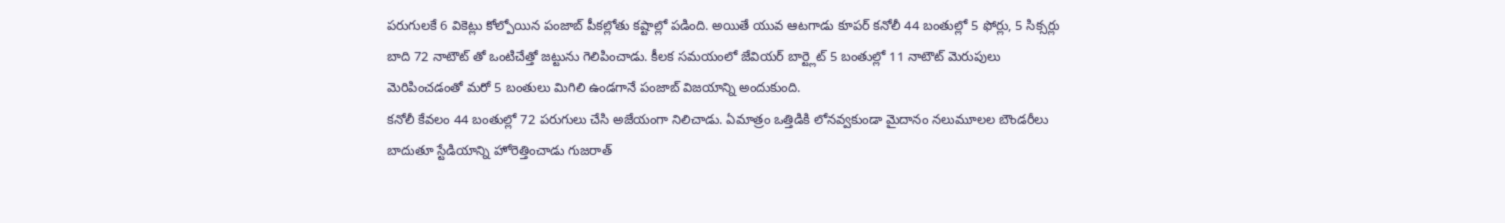పరుగులకే 6 వికెట్లు కోల్పోయిన పంజాబ్ పీకల్లోతు కష్టాల్లో పడింది. అయితే యువ ఆటగాడు కూపర్ కనోలీ 44 బంతుల్లో 5 ఫోర్లు, 5 సిక్సర్లు బాది 72 నాటౌట్ తో ఒంటిచేత్తో జట్టును గెలిపించాడు. కీలక సమయంలో జేవియర్ బార్ట్లెట్ 5 బంతుల్లో 11 నాటౌట్ మెరుపులు మెరిపించడంతో మరో 5 బంతులు మిగిలి ఉండగానే పంజాబ్ విజయాన్ని అందుకుంది.
కనోలీ కేవలం 44 బంతుల్లో 72 పరుగులు చేసి అజేయంగా నిలిచాడు. ఏమాత్రం ఒత్తిడికి లోనవ్వకుండా మైదానం నలుమూలల బౌండరీలు బాదుతూ స్టేడియాన్ని హోరెత్తించాడు గుజరాత్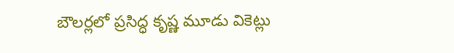బౌలర్లలో ప్రసిద్ధ కృష్ణ మూడు వికెట్లు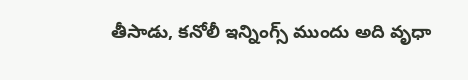తీసాడు, కనోలీ ఇన్నింగ్స్ ముందు అది వృధా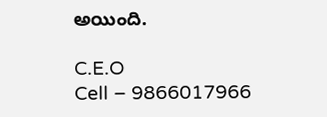అయింది.

C.E.O
Cell – 9866017966